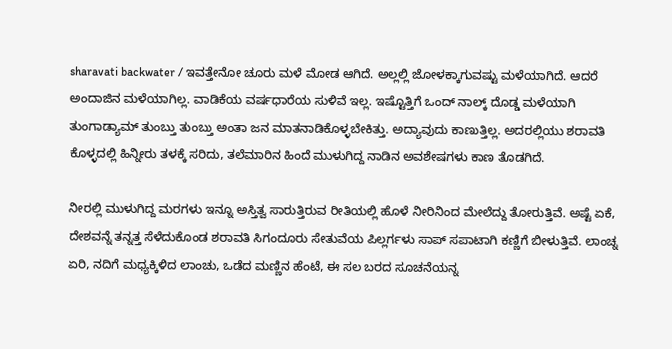sharavati backwater / ಇವತ್ತೇನೋ ಚೂರು ಮಳೆ ಮೋಡ ಆಗಿದೆ. ಅಲ್ಲಲ್ಲಿ ಜೋಳಕ್ಕಾಗುವಷ್ಟು ಮಳೆಯಾಗಿದೆ. ಆದರೆ ಅಂದಾಜಿನ ಮಳೆಯಾಗಿಲ್ಲ. ವಾಡಿಕೆಯ ವರ್ಷಧಾರೆಯ ಸುಳಿವೆ ಇಲ್ಲ. ಇಷ್ಟೊತ್ತಿಗೆ ಒಂದ್ ನಾಲ್ಕ್ ದೊಡ್ಡ ಮಳೆಯಾಗಿ ತುಂಗಾಡ್ಯಾಮ್ ತುಂಬ್ತು ತುಂಬ್ತು ಅಂತಾ ಜನ ಮಾತನಾಡಿಕೊಳ್ಳಬೇಕಿತ್ತು. ಅದ್ಯಾವುದು ಕಾಣುತ್ತಿಲ್ಲ. ಅದರಲ್ಲಿಯು ಶರಾವತಿ ಕೊಳ್ಳದಲ್ಲಿ ಹಿನ್ನೀರು ತಳಕ್ಕೆ ಸರಿದು, ತಲೆಮಾರಿನ ಹಿಂದೆ ಮುಳುಗಿದ್ದ ನಾಡಿನ ಅವಶೇಷಗಳು ಕಾಣ ತೊಡಗಿದೆ.

ನೀರಲ್ಲಿ ಮುಳುಗಿದ್ದ ಮರಗಳು ಇನ್ನೂ ಅಸ್ತಿತ್ವ ಸಾರುತ್ತಿರುವ ರೀತಿಯಲ್ಲಿ ಹೊಳೆ ನೀರಿನಿಂದ ಮೇಲೆದ್ದು ತೋರುತ್ತಿವೆ. ಅಷ್ಟೆ ಏಕೆ, ದೇಶವನ್ನೆ ತನ್ನತ್ತ ಸೆಳೆದುಕೊಂಡ ಶರಾವತಿ ಸಿಗಂದೂರು ಸೇತುವೆಯ ಪಿಲ್ಲರ್ಗಳು ಸಾಪ್ ಸಪಾಟಾಗಿ ಕಣ್ಣಿಗೆ ಬೀಳುತ್ತಿವೆ. ಲಾಂಚ್ನ ಏರಿ, ನದಿಗೆ ಮಧ್ಯಕ್ಕಿಳಿದ ಲಾಂಚು, ಒಡೆದ ಮಣ್ಣಿನ ಹೆಂಟೆ, ಈ ಸಲ ಬರದ ಸೂಚನೆಯನ್ನ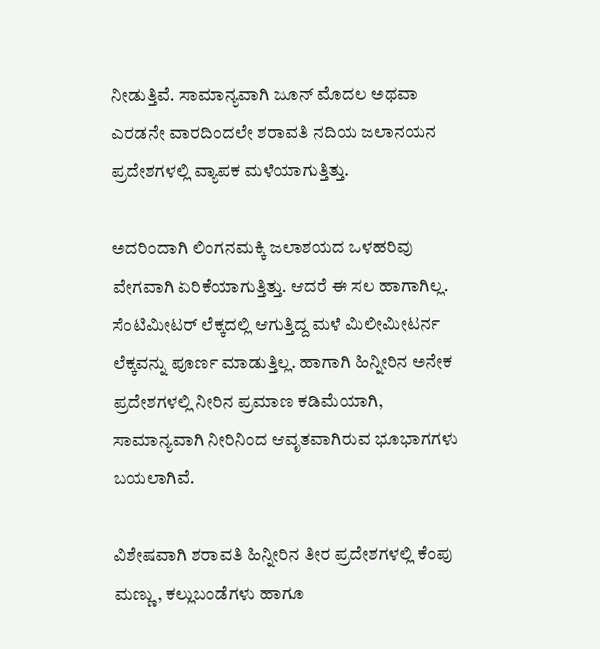ನೀಡುತ್ತಿವೆ. ಸಾಮಾನ್ಯವಾಗಿ ಜೂನ್ ಮೊದಲ ಅಥವಾ ಎರಡನೇ ವಾರದಿಂದಲೇ ಶರಾವತಿ ನದಿಯ ಜಲಾನಯನ ಪ್ರದೇಶಗಳಲ್ಲಿ ವ್ಯಾಪಕ ಮಳೆಯಾಗುತ್ತಿತ್ತು.

ಅದರಿಂದಾಗಿ ಲಿಂಗನಮಕ್ಕಿ ಜಲಾಶಯದ ಒಳಹರಿವು ವೇಗವಾಗಿ ಏರಿಕೆಯಾಗುತ್ತಿತ್ತು. ಆದರೆ ಈ ಸಲ ಹಾಗಾಗಿಲ್ಲ. ಸೆಂಟಿಮೀಟರ್ ಲೆಕ್ಕದಲ್ಲಿ ಆಗುತ್ತಿದ್ದ ಮಳೆ ಮಿಲೀಮೀಟರ್ನ ಲೆಕ್ಕವನ್ನು ಪೂರ್ಣ ಮಾಡುತ್ತಿಲ್ಲ. ಹಾಗಾಗಿ ಹಿನ್ನೀರಿನ ಅನೇಕ ಪ್ರದೇಶಗಳಲ್ಲಿ ನೀರಿನ ಪ್ರಮಾಣ ಕಡಿಮೆಯಾಗಿ, ಸಾಮಾನ್ಯವಾಗಿ ನೀರಿನಿಂದ ಆವೃತವಾಗಿರುವ ಭೂಭಾಗಗಳು ಬಯಲಾಗಿವೆ.

ವಿಶೇಷವಾಗಿ ಶರಾವತಿ ಹಿನ್ನೀರಿನ ತೀರ ಪ್ರದೇಶಗಳಲ್ಲಿ ಕೆಂಪು ಮಣ್ಣು, ಕಲ್ಲುಬಂಡೆಗಳು ಹಾಗೂ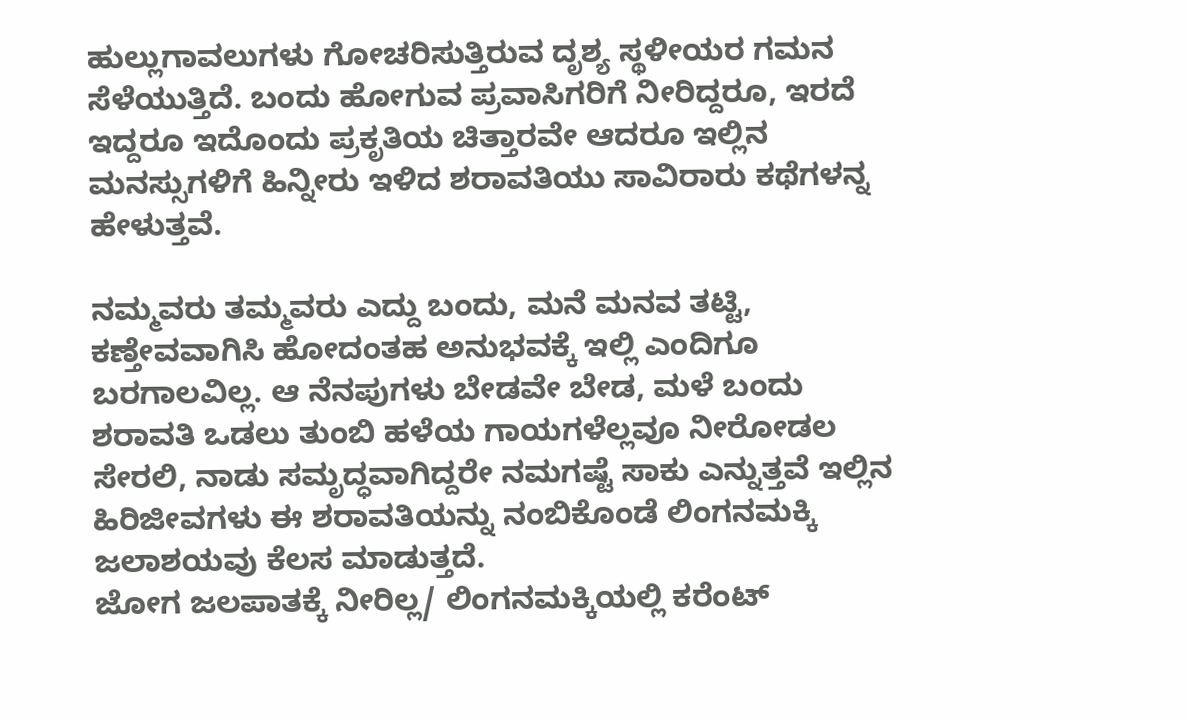ಹುಲ್ಲುಗಾವಲುಗಳು ಗೋಚರಿಸುತ್ತಿರುವ ದೃಶ್ಯ ಸ್ಥಳೀಯರ ಗಮನ ಸೆಳೆಯುತ್ತಿದೆ. ಬಂದು ಹೋಗುವ ಪ್ರವಾಸಿಗರಿಗೆ ನೀರಿದ್ದರೂ, ಇರದೆ ಇದ್ದರೂ ಇದೊಂದು ಪ್ರಕೃತಿಯ ಚಿತ್ತಾರವೇ ಆದರೂ ಇಲ್ಲಿನ ಮನಸ್ಸುಗಳಿಗೆ ಹಿನ್ನೀರು ಇಳಿದ ಶರಾವತಿಯು ಸಾವಿರಾರು ಕಥೆಗಳನ್ನ ಹೇಳುತ್ತವೆ.

ನಮ್ಮವರು ತಮ್ಮವರು ಎದ್ದು ಬಂದು, ಮನೆ ಮನವ ತಟ್ಟಿ, ಕಣ್ತೇವವಾಗಿಸಿ ಹೋದಂತಹ ಅನುಭವಕ್ಕೆ ಇಲ್ಲಿ ಎಂದಿಗೂ ಬರಗಾಲವಿಲ್ಲ. ಆ ನೆನಪುಗಳು ಬೇಡವೇ ಬೇಡ, ಮಳೆ ಬಂದು ಶರಾವತಿ ಒಡಲು ತುಂಬಿ ಹಳೆಯ ಗಾಯಗಳೆಲ್ಲವೂ ನೀರೋಡಲ ಸೇರಲಿ, ನಾಡು ಸಮೃದ್ಧವಾಗಿದ್ದರೇ ನಮಗಷ್ಟೆ ಸಾಕು ಎನ್ನುತ್ತವೆ ಇಲ್ಲಿನ ಹಿರಿಜೀವಗಳು ಈ ಶರಾವತಿಯನ್ನು ನಂಬಿಕೊಂಡೆ ಲಿಂಗನಮಕ್ಕಿ ಜಲಾಶಯವು ಕೆಲಸ ಮಾಡುತ್ತದೆ.
ಜೋಗ ಜಲಪಾತಕ್ಕೆ ನೀರಿಲ್ಲ/ ಲಿಂಗನಮಕ್ಕಿಯಲ್ಲಿ ಕರೆಂಟ್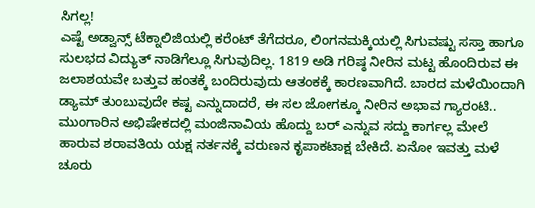ಸಿಗಲ್ಲ!
ಎಷ್ಟೆ ಅಡ್ವಾನ್ಸ್ ಟೆಕ್ನಾಲಿಜಿಯಲ್ಲಿ ಕರೆಂಟ್ ತೆಗೆದರೂ, ಲಿಂಗನಮಕ್ಕಿಯಲ್ಲಿ ಸಿಗುವಷ್ಟು ಸಸ್ತಾ ಹಾಗೂ ಸುಲಭದ ವಿದ್ಯುತ್ ನಾಡಿಗೆಲ್ಲೂ ಸಿಗುವುದಿಲ್ಲ. 1819 ಅಡಿ ಗರಿಷ್ಠ ನೀರಿನ ಮಟ್ಟ ಹೊಂದಿರುವ ಈ ಜಲಾಶಯವೇ ಬತ್ತುವ ಹಂತಕ್ಕೆ ಬಂದಿರುವುದು ಆತಂಕಕ್ಕೆ ಕಾರಣವಾಗಿದೆ. ಬಾರದ ಮಳೆಯಿಂದಾಗಿ ಡ್ಯಾಮ್ ತುಂಬುವುದೇ ಕಷ್ಟ ಎನ್ನುದಾದರೆ, ಈ ಸಲ ಜೋಗಕ್ಕೂ ನೀರಿನ ಅಭಾವ ಗ್ಯಾರಂಟಿ.. ಮುಂಗಾರಿನ ಅಭಿಷೇಕದಲ್ಲಿ ಮಂಜಿನಾವಿಯ ಹೊದ್ದು ಬರ್ ಎನ್ನುವ ಸದ್ದು ಕಾರ್ಗಲ್ಲ ಮೇಲೆ ಹಾರುವ ಶರಾವತಿಯ ಯಕ್ಷ ನರ್ತನಕ್ಕೆ ವರುಣನ ಕೃಪಾಕಟಾಕ್ಷ ಬೇಕಿದೆ. ಏನೋ ಇವತ್ತು ಮಳೆ ಚೂರು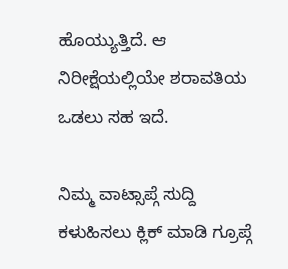ಹೊಯ್ಯುತ್ತಿದೆ. ಆ ನಿರೀಕ್ಷೆಯಲ್ಲಿಯೇ ಶರಾವತಿಯ ಒಡಲು ಸಹ ಇದೆ.

ನಿಮ್ಮ ವಾಟ್ಸಾಪ್ಗೆ ಸುದ್ದಿ ಕಳುಹಿಸಲು ಕ್ಲಿಕ್ ಮಾಡಿ ಗ್ರೂಪ್ಗೆ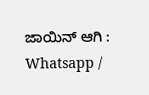ಜಾಯಿನ್ ಆಗಿ : Whatsapp /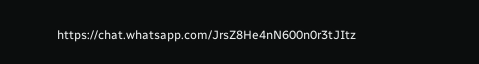https://chat.whatsapp.com/JrsZ8He4nN600n0r3tJItz